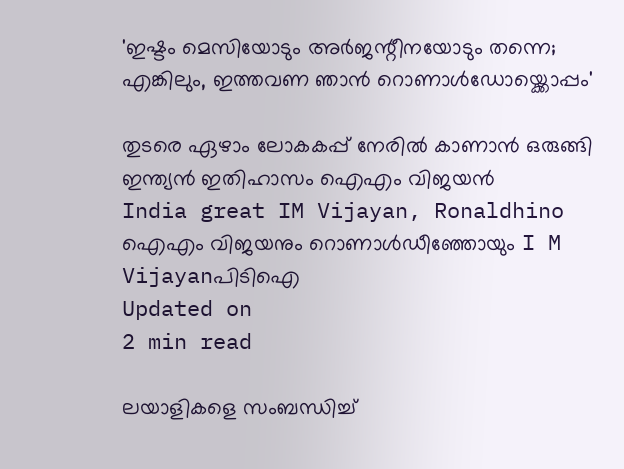'ഇഷ്ടം മെസിയോടും അർജന്റീനയോടും തന്നെ; എങ്കിലും, ഇത്തവണ ഞാൻ റൊണാൾഡോയ്ക്കൊപ്പം'

തുടരെ ഏഴാം ലോകകപ്പ് നേരിൽ കാണാൻ ഒരുങ്ങി ഇന്ത്യൻ ഇതിഹാസം ഐഎം വിജയൻ
India great IM Vijayan, Ronaldhino
ഐഎം വിജയനും റൊണാള്‍ഡീഞ്ഞോയും I M Vijayanപിടിഐ
Updated on
2 min read

ലയാളികളെ സംബന്ധിച്ച്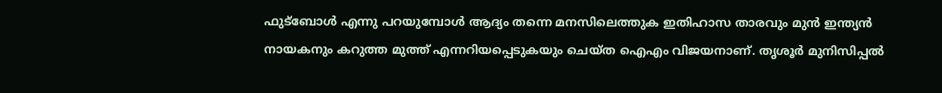ഫുട്ബോൾ എന്നു പറയുമ്പോൾ ആദ്യം തന്നെ മനസിലെത്തുക ഇതിഹാസ താരവും മുൻ ഇന്ത്യൻ നായകനും കറുത്ത മുത്ത് എന്നറിയപ്പെടുകയും ചെയ്ത ഐഎം വിജയനാണ്. തൃശൂർ മുനിസിപ്പൽ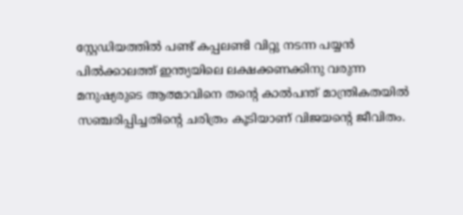സ്റ്റേഡിയത്തിൽ പണ്ട് കപ്പലണ്ടി വിറ്റു നടന്ന പയ്യൻ പിൽക്കാലത്ത് ഇന്ത്യയിലെ ലക്ഷക്കണക്കിനു വരുന്ന മനുഷ്യരുടെ ആത്മാവിനെ തന്റെ കാൽപന്ത് മാന്ത്രികതയിൽ സഞ്ചരിപ്പിച്ചതിന്റെ ചരിത്രം കൂടിയാണ് വിജയന്റെ ജീവിതം.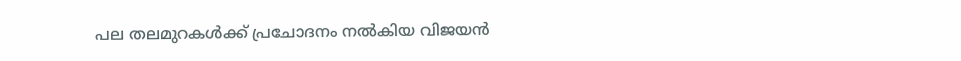പല തലമുറകൾക്ക് പ്രചോദനം നൽകിയ വിജയൻ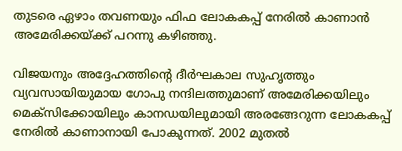തുടരെ ഏഴാം തവണയും ഫിഫ ലോകകപ്പ് നേരിൽ കാണാൻ അമേരിക്കയ്ക്ക് പറന്നു കഴിഞ്ഞു.

വിജയനും അദ്ദേഹത്തിന്റെ ദീർഘകാല സുഹൃത്തും വ്യവസായിയുമായ ഗോപു നന്ദിലത്തുമാണ് അമേരിക്കയിലും മെക്സിക്കോയിലും കാനഡയിലുമായി അരങ്ങേറുന്ന ലോകകപ്പ് നേരിൽ കാണാന‍ായി പോകുന്നത്. 2002 മുതൽ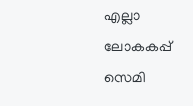എല്ലാ ലോകകപ്പ് സെമി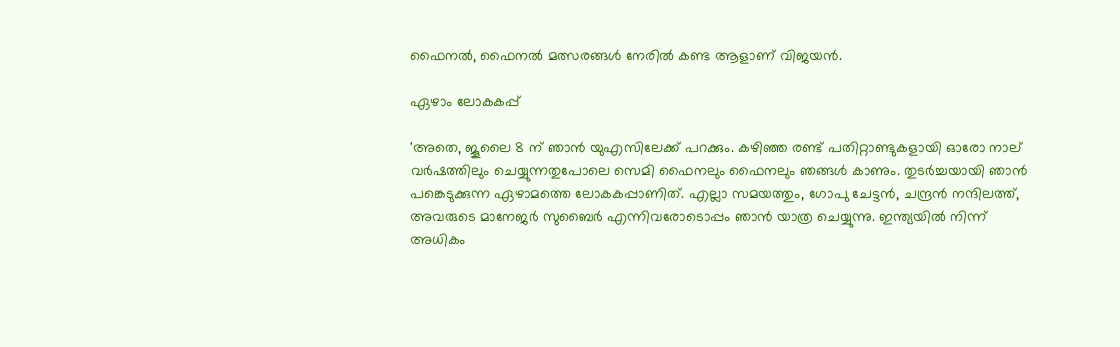ഫൈനൽ, ഫൈനൽ മത്സരങ്ങൾ നേരിൽ കണ്ട ആളാണ് വിജയൻ.

ഏഴാം ലോകകപ്പ്

'അതെ, ജൂലൈ 8 ന് ഞാൻ യുഎസിലേക്ക് പറക്കും. കഴിഞ്ഞ രണ്ട് പതിറ്റാണ്ടുകളായി ഓരോ നാല് വർഷത്തിലും ചെയ്യുന്നതുപോലെ സെമി ഫൈനലും ഫൈനലും ഞങ്ങൾ കാണും. തുടർച്ചയായി ഞാൻ പങ്കെടുക്കുന്ന ഏഴാമത്തെ ലോകകപ്പാണിത്. എല്ലാ സമയത്തും, ഗോപു ചേട്ടൻ, ചന്ദ്രൻ നന്ദിലത്ത്, അവരുടെ മാനേജർ സുബൈർ എന്നിവരോടൊപ്പം ഞാൻ യാത്ര ചെയ്യുന്നു. ഇന്ത്യയിൽ നിന്ന് അധികം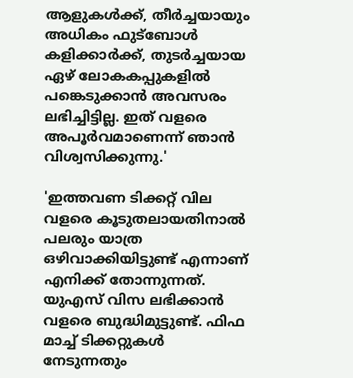ആളുകൾക്ക്, തീർച്ചയായും അധികം ഫുട്ബോൾ കളിക്കാർക്ക്, തുടർച്ചയായ ഏഴ് ലോകകപ്പുകളിൽ പങ്കെടുക്കാൻ അവസരം ലഭിച്ചിട്ടില്ല. ഇത് വളരെ അപൂർവമാണെന്ന് ഞാൻ വിശ്വസിക്കുന്നു.'

'ഇത്തവണ ടിക്കറ്റ് വില വളരെ കൂടുതലായതിനാൽ പലരും യാത്ര ഒഴിവാക്കിയിട്ടുണ്ട് എന്നാണ് എനിക്ക് തോന്നുന്നത്. യുഎസ് വിസ ലഭിക്കാൻ വളരെ ബുദ്ധിമുട്ടുണ്ട്. ഫിഫ മാച്ച് ടിക്കറ്റുകൾ നേടുന്നതും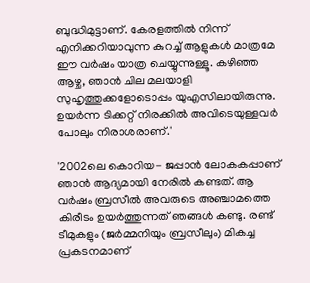ബുദ്ധിമുട്ടാണ്. കേരളത്തിൽ നിന്ന് എനിക്കറിയാവുന്ന കുറച്ച് ആളുകൾ മാത്രമേ ഈ വർഷം യാത്ര ചെയ്യുന്നുള്ളൂ. കഴിഞ്ഞ ആഴ്ച, ഞാൻ ചില മലയാളി സുഹൃത്തുക്കളോടൊപ്പം യുഎസിലായിരുന്നു. ഉയർന്ന ടിക്കറ്റ് നിരക്കിൽ അവിടെയുള്ളവർ പോലും നിരാശരാണ്.'

'2002ലെ കൊറിയ- ജപ്പാൻ ലോകകപ്പാണ് ഞാൻ ആദ്യമായി നേരിൽ കണ്ടത്. ആ വർഷം ബ്രസീൽ അവരുടെ അഞ്ചാമത്തെ കിരീടം ഉയർത്തുന്നത് ഞങ്ങൾ കണ്ടു. രണ്ട് ടീമുകളും (ജർമ്മനിയും ബ്രസീലും) മികച്ച പ്രകടനമാണ്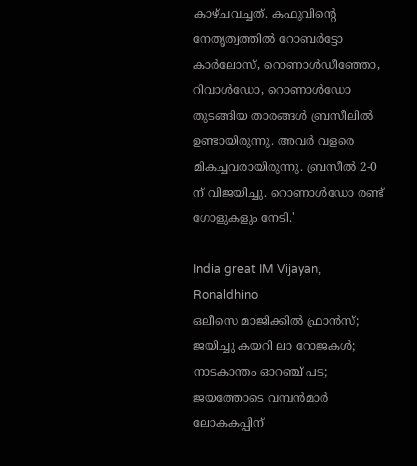കാഴ്ചവച്ചത്. കഫുവിന്റെ നേതൃത്വത്തിൽ റോബർട്ടോ കാർലോസ്, റൊണാൾഡീഞ്ഞോ, റിവാൾഡോ, റൊണാൾഡോ തുടങ്ങിയ താരങ്ങൾ ബ്രസീലിൽ ഉണ്ടായിരുന്നു. അവർ വളരെ മികച്ചവരായിരുന്നു. ബ്രസീൽ 2-0 ന് വിജയിച്ചു. റൊണാൾഡോ രണ്ട് ഗോളുകളും നേടി.'

India great IM Vijayan, Ronaldhino
ഒലീസെ മാജിക്കിൽ ഫ്രാൻസ്; ജയിച്ചു കയറി ലാ റോജകൾ; നാടകാന്തം ഓറഞ്ച് പട; ജയത്തോടെ വമ്പൻമാർ ലോകകപ്പിന്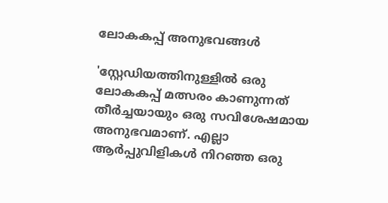ലോകകപ്പ് അനുഭവങ്ങൾ

'സ്റ്റേഡിയത്തിനുള്ളിൽ ഒരു ലോകകപ്പ് മത്സരം കാണുന്നത് തീർച്ചയായും ഒരു സവിശേഷമായ അനുഭവമാണ്. എല്ലാ ആർപ്പുവിളികൾ നിറഞ്ഞ ഒരു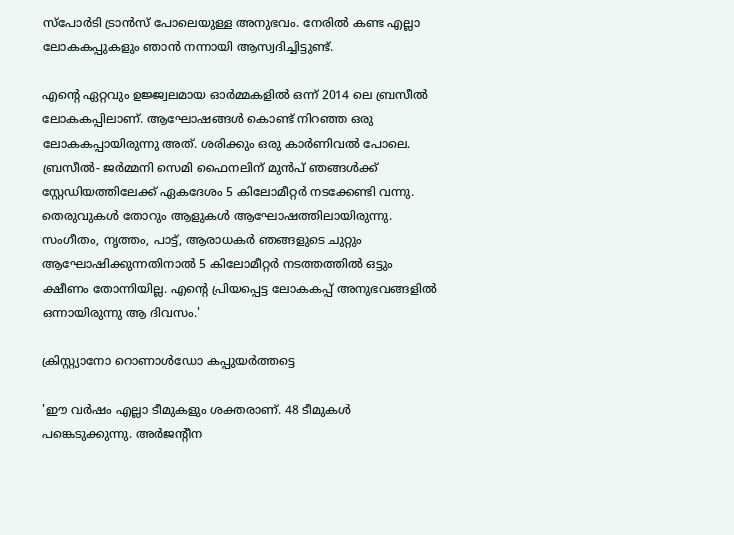സ്‌പോർടി ട്രാൻസ് പോലെയുള്ള അനുഭവം. നേരിൽ കണ്ട എല്ലാ ലോകകപ്പുകളും ഞാൻ നന്നായി ആസ്വദിച്ചിട്ടുണ്ട്.

എന്റെ ഏറ്റവും ഉജ്ജ്വലമായ ഓർമ്മകളിൽ ഒന്ന് 2014 ലെ ബ്രസീൽ ലോകകപ്പിലാണ്. ആഘോഷങ്ങൾ കൊണ്ട് നിറഞ്ഞ ഒരു ലോകകപ്പായിരുന്നു അത്. ശരിക്കും ഒരു കാർണിവൽ പോലെ. ബ്രസീൽ- ജർമ്മനി സെമി ഫൈനലിന് മുൻപ് ഞങ്ങൾക്ക് സ്റ്റേഡിയത്തിലേക്ക് ഏകദേശം 5 കിലോമീറ്റർ നടക്കേണ്ടി വന്നു. തെരുവുകൾ തോറും ആളുകൾ ആഘോഷത്തിലായിരുന്നു. സംഗീതം, നൃത്തം, പാട്ട്, ആരാധകർ ഞങ്ങളുടെ ചുറ്റും ആഘോഷിക്കുന്നതിനാൽ 5 കിലോമീറ്റർ നടത്തത്തിൽ ഒട്ടും ക്ഷീണം തോന്നിയില്ല. എന്റെ പ്രിയപ്പെട്ട ലോകകപ്പ് അനുഭവങ്ങളിൽ ഒന്നായിരുന്നു ആ ദിവസം.'

ക്രിസ്റ്റ്യാനോ റൊണാൾഡോ കപ്പുയർത്തട്ടെ

'ഈ വർഷം എല്ലാ ടീമുകളും ശക്തരാണ്. 48 ടീമുകൾ പങ്കെടുക്കുന്നു. അർജന്റീന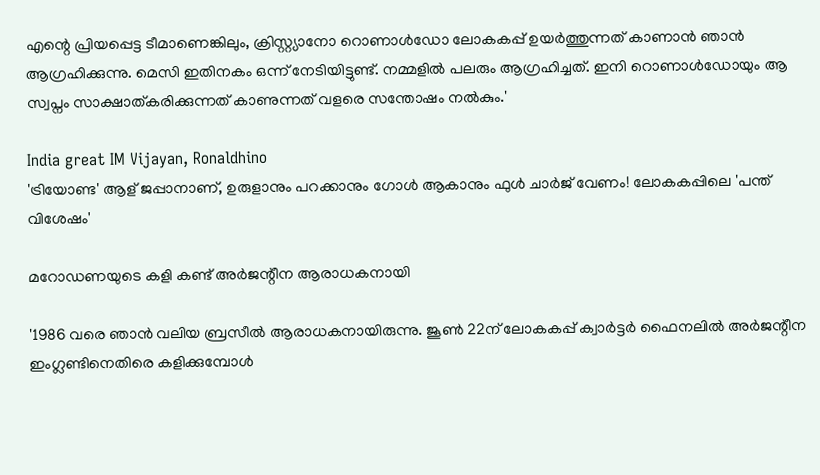എന്റെ പ്രിയപ്പെട്ട ടീമാണെങ്കിലും, ക്രിസ്റ്റ്യാനോ റൊണാൾഡോ ലോകകപ്പ് ഉയർത്തുന്നത് കാണാൻ ഞാൻ ആഗ്രഹിക്കുന്നു. മെസി ഇതിനകം ഒന്ന് നേടിയിട്ടുണ്ട്. നമ്മളിൽ പലരും ആഗ്രഹിച്ചത്. ഇനി റൊണാൾഡോയും ആ സ്വപ്നം സാക്ഷാത്കരിക്കുന്നത് കാണുന്നത് വളരെ സന്തോഷം നൽകും.'

India great IM Vijayan, Ronaldhino
'ട്രിയോണ്ട' ആള് ജപ്പാനാണ്, ഉരുളാനും പറക്കാനും ഗോൾ ആകാനും ഫുൾ ചാർജ് വേണം! ലോകകപ്പിലെ 'പന്ത് വിശേഷം'

മറോഡണയുടെ കളി കണ്ട് അർജന്റീന ആരാധകനായി

'1986 വരെ ഞാൻ വലിയ ബ്രസീൽ ആരാധകനായിരുന്നു. ജൂൺ 22ന് ലോകകപ്പ് ക്വാർട്ടർ ഫൈനലിൽ അർജന്റീന ഇംഗ്ലണ്ടിനെതിരെ കളിക്കുമ്പോൾ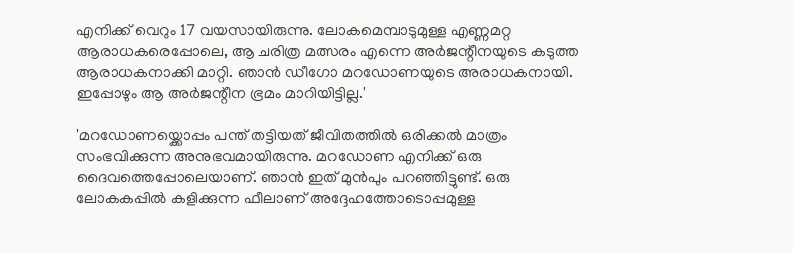എനിക്ക് വെറും 17 വയസായിരുന്നു. ലോകമെമ്പാടുമുള്ള എണ്ണമറ്റ ആരാധകരെപ്പോലെ, ആ ചരിത്ര മത്സരം എന്നെ അർജന്റീനയുടെ കടുത്ത ആരാധകനാക്കി മാറ്റി. ഞാൻ ഡീഗോ മറഡോണയുടെ അരാധകനായി. ഇപ്പോഴും ആ അർജന്റീന ഭ്രമം മാറിയിട്ടില്ല.'

'മറഡോണയ്ക്കൊപ്പം പന്ത് തട്ടിയത് ജീവിതത്തിൽ ഒരിക്കൽ മാത്രം സംഭവിക്കുന്ന അനുഭവമായിരുന്നു. മറഡോണ എനിക്ക് ഒരു ദൈവത്തെപ്പോലെയാണ്. ഞാൻ ഇത് മുൻപും പറഞ്ഞിട്ടുണ്ട്. ഒരു ലോകകപ്പിൽ കളിക്കുന്ന ഫീലാണ് അദ്ദേഹത്തോടൊപ്പമുള്ള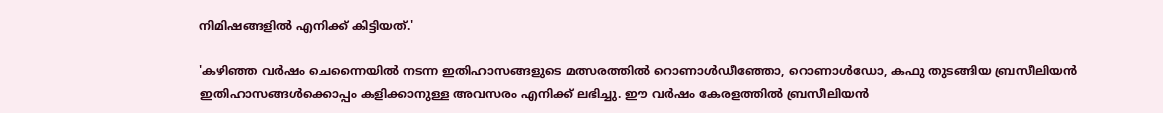നിമിഷങ്ങളിൽ എനിക്ക് കിട്ടിയത്.'

'കഴിഞ്ഞ വർഷം ചെന്നൈയിൽ നടന്ന ഇതിഹാസങ്ങളുടെ മത്സരത്തിൽ റൊണാൾഡീഞ്ഞോ, റൊണാൾഡോ, കഫു തുടങ്ങിയ ബ്രസീലിയൻ ഇതിഹാസങ്ങൾക്കൊപ്പം കളിക്കാനുള്ള അവസരം എനിക്ക് ലഭിച്ചു. ഈ വർഷം കേരളത്തിൽ ബ്രസീലിയൻ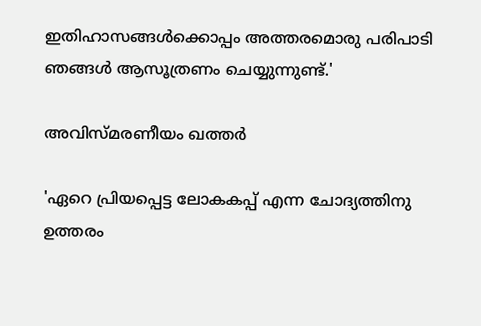ഇതിഹാസങ്ങൾക്കൊപ്പം അത്തരമൊരു പരിപാടി ഞങ്ങൾ ആസൂത്രണം ചെയ്യുന്നുണ്ട്.'

അവിസ്മരണീയം ഖത്തർ

'ഏറെ പ്രിയപ്പെട്ട ലോകകപ്പ് എന്ന ചോദ്യത്തിനു ഉത്തരം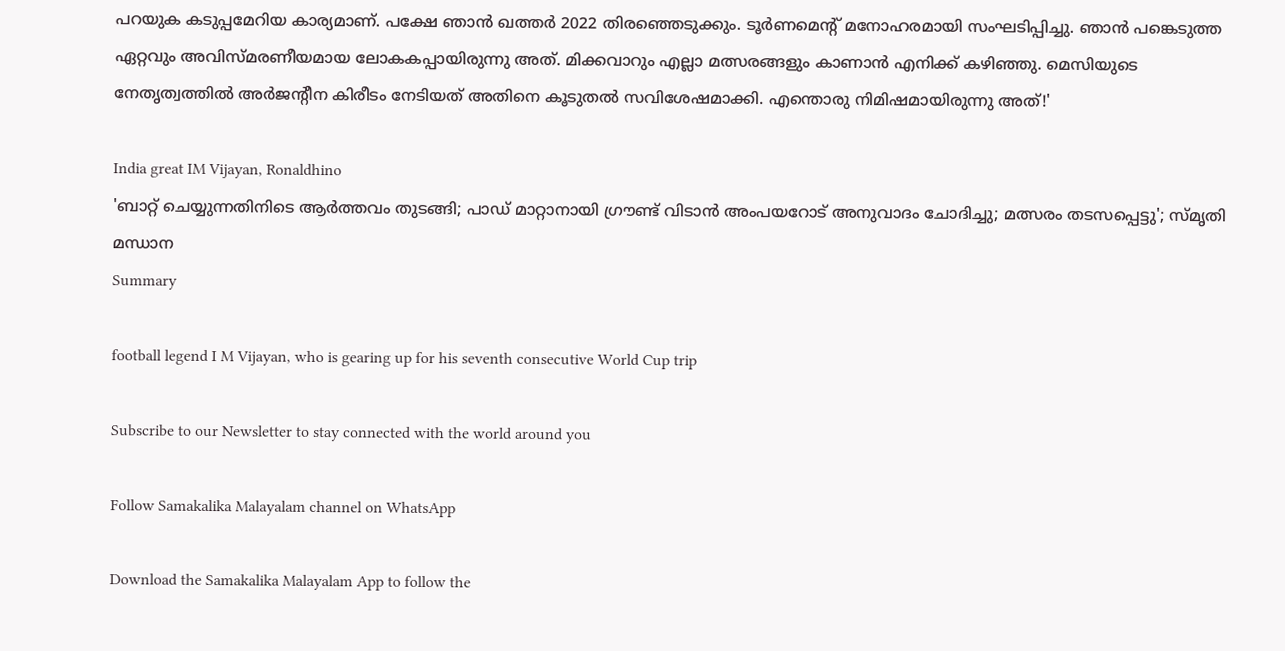പറയുക കടുപ്പമേറിയ കാര്യമാണ്. പക്ഷേ ഞാൻ ഖത്തർ 2022 തിരഞ്ഞെടുക്കും. ടൂർണമെന്റ് മനോഹരമായി സംഘടിപ്പിച്ചു. ഞാൻ പങ്കെടുത്ത ഏറ്റവും അവിസ്മരണീയമായ ലോകകപ്പായിരുന്നു അത്. മിക്കവാറും എല്ലാ മത്സരങ്ങളും കാണാൻ എനിക്ക് കഴിഞ്ഞു. മെസിയുടെ നേതൃത്വത്തിൽ അർജന്റീന കിരീടം നേടിയത് അതിനെ കൂടുതൽ സവിശേഷമാക്കി. എന്തൊരു നിമിഷമായിരുന്നു അത്!'

India great IM Vijayan, Ronaldhino
'ബാറ്റ് ചെയ്യുന്നതിനിടെ ആർത്തവം തുടങ്ങി; പാഡ് മാറ്റാനായി ഗ്രൗണ്ട് വിടാൻ അംപയറോട് അനുവാദം ചോദിച്ചു; മത്സരം തടസപ്പെട്ടു'; സ്മൃതി മന്ധാന
Summary

football legend I M Vijayan, who is gearing up for his seventh consecutive World Cup trip

Subscribe to our Newsletter to stay connected with the world around you

Follow Samakalika Malayalam channel on WhatsApp

Download the Samakalika Malayalam App to follow the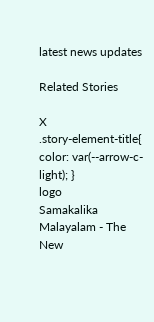latest news updates

Related Stories

X
.story-element-title{ color: var(--arrow-c-light); }
logo
Samakalika Malayalam - The New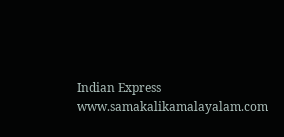Indian Express
www.samakalikamalayalam.com